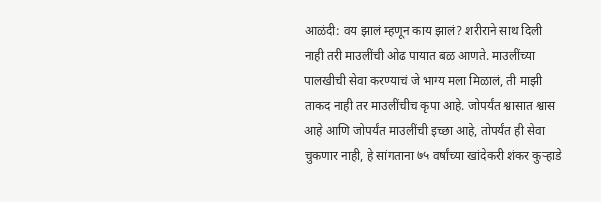आळंदी: वय झालं म्हणून काय झालं? शरीराने साथ दिली नाही तरी माउलींची ओढ पायात बळ आणते. माउलींच्या पालखीची सेवा करण्याचं जे भाग्य मला मिळालं, ती माझी ताकद नाही तर माउलींचीच कृपा आहे. जोपर्यंत श्वासात श्वास आहे आणि जोपर्यंत माउलींची इच्छा आहे, तोपर्यंत ही सेवा चुकणार नाही, हे सांगताना ७५ वर्षांच्या खांदेकरी शंकर कुऱ्हाडे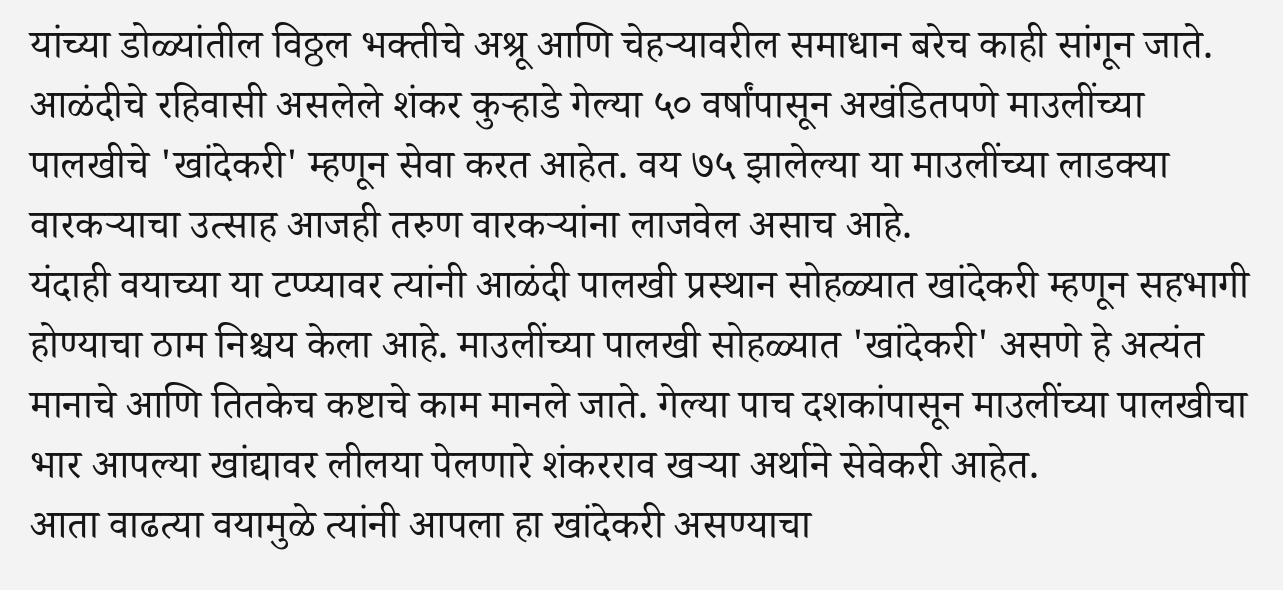यांच्या डोळ्यांतील विठ्ठल भक्तीचे अश्रू आणि चेहऱ्यावरील समाधान बरेच काही सांगून जाते.
आळंदीचे रहिवासी असलेले शंकर कुऱ्हाडे गेल्या ५० वर्षांपासून अखंडितपणे माउलींच्या पालखीचे 'खांदेकरी' म्हणून सेवा करत आहेत. वय ७५ झालेल्या या माउलींच्या लाडक्या वारकऱ्याचा उत्साह आजही तरुण वारकऱ्यांना लाजवेल असाच आहे.
यंदाही वयाच्या या टप्प्यावर त्यांनी आळंदी पालखी प्रस्थान सोहळ्यात खांदेकरी म्हणून सहभागी होण्याचा ठाम निश्चय केला आहे. माउलींच्या पालखी सोहळ्यात 'खांदेकरी' असणे हे अत्यंत मानाचे आणि तितकेच कष्टाचे काम मानले जाते. गेल्या पाच दशकांपासून माउलींच्या पालखीचा भार आपल्या खांद्यावर लीलया पेलणारे शंकरराव खऱ्या अर्थाने सेवेकरी आहेत.
आता वाढत्या वयामुळे त्यांनी आपला हा खांदेकरी असण्याचा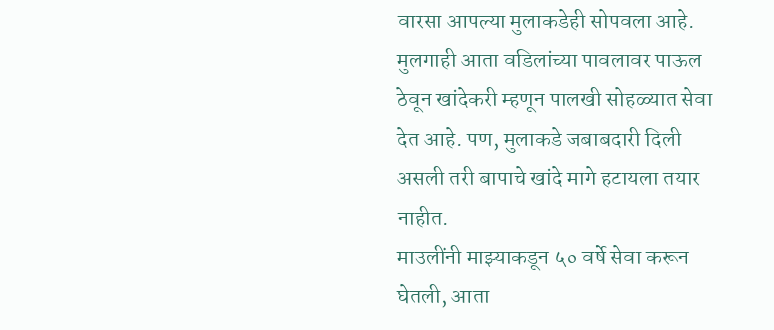वारसा आपल्या मुलाकडेही सोपवला आहे. मुलगाही आता वडिलांच्या पावलावर पाऊल ठेवून खांदेकरी म्हणून पालखी सोहळ्यात सेवा देत आहे. पण, मुलाकडे जबाबदारी दिली असली तरी बापाचे खांदे मागे हटायला तयार नाहीत.
माउलींनी माझ्याकडून ५० वर्षे सेवा करून घेतली, आता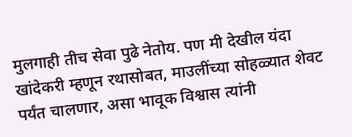मुलगाही तीच सेवा पुढे नेतोय. पण मी देखील यंदा खांदेकरी म्हणून रथासोबत, माउलींच्या सोहळ्यात शेवट पर्यंत चालणार, असा भावूक विश्वास त्यांनी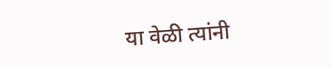या वेळी त्यांनी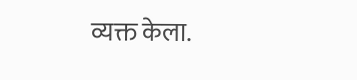व्यक्त केला.